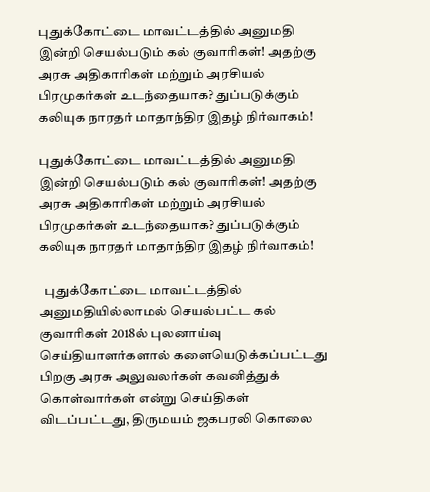புதுக்கோட்டை மாவட்டத்தில் அனுமதி இன்றி செயல்படும் கல் குவாரிகள்! அதற்கு அரசு அதிகாரிகள் மற்றும் அரசியல் பிரமுகர்கள் உடந்தையாக? துப்படுக்கும் கலியுக நாரதர் மாதாந்திர இதழ் நிர்வாகம்!

புதுக்கோட்டை மாவட்டத்தில் அனுமதி இன்றி செயல்படும் கல் குவாரிகள்! அதற்கு அரசு அதிகாரிகள் மற்றும் அரசியல் பிரமுகர்கள் உடந்தையாக? துப்படுக்கும் கலியுக நாரதர் மாதாந்திர இதழ் நிர்வாகம்!

  புதுக்கோட்டை மாவட்டத்தில் அனுமதியில்லாமல் செயல்பட்ட கல் குவாரிகள் 2018ல் புலனாய்வு செய்தியாளர்களால் களையெடுக்கப்பட்டது பிறகு அரசு அலுவலர்கள் கவனித்துக் கொள்வார்கள் என்று செய்திகள் விடப்பட்டது, திருமயம் ஜகபரலி கொலை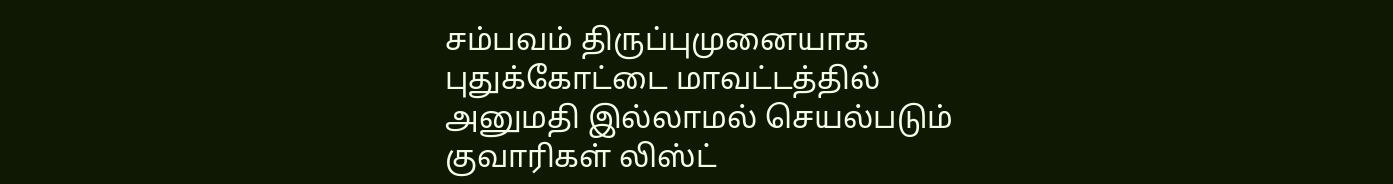சம்பவம் திருப்புமுனையாக புதுக்கோட்டை மாவட்டத்தில் அனுமதி இல்லாமல் செயல்படும் குவாரிகள் லிஸ்ட்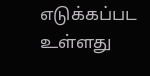எடுக்கப்பட உள்ளது